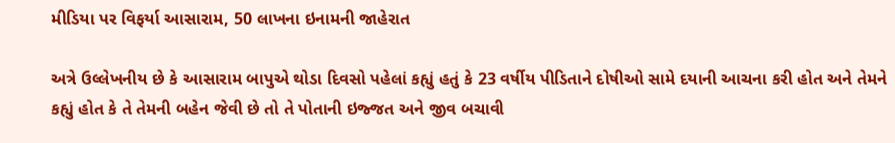મીડિયા પર વિફર્યા આસારામ, 50 લાખના ઇનામની જાહેરાત

અત્રે ઉલ્લેખનીય છે કે આસારામ બાપુએ થોડા દિવસો પહેલાં કહ્યું હતું કે 23 વર્ષીય પીડિતાને દોષીઓ સામે દયાની આચના કરી હોત અને તેમને કહ્યું હોત કે તે તેમની બહેન જેવી છે તો તે પોતાની ઇજ્જત અને જીવ બચાવી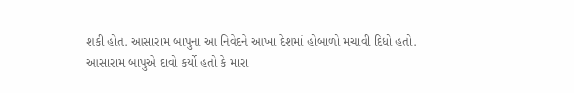શકી હોત. આસારામ બાપુના આ નિવેદને આખા દેશમાં હોબાળો મચાવી દિધો હતો.
આસારામ બાપુએ દાવો કર્યો હતો કે મારા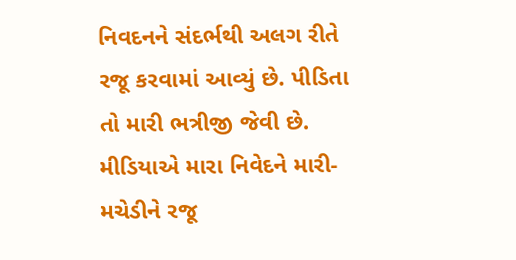નિવદનને સંદર્ભથી અલગ રીતે રજૂ કરવામાં આવ્યું છે. પીડિતા તો મારી ભત્રીજી જેવી છે. મીડિયાએ મારા નિવેદને મારી-મચેડીને રજૂ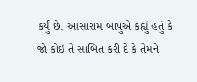કર્યું છે. આસારામ બાપુએ કહ્યું હતું કે જો કોઇ તે સાબિત કરી દે કે તેમને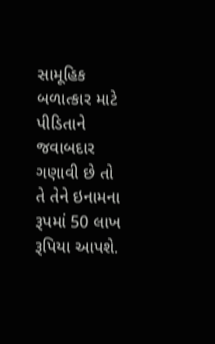સામૂહિક બળાત્કાર માટે પીડિતાને જવાબદાર ગણાવી છે તો તે તેને ઇનામના રૂપમાં 50 લાખ રૂપિયા આપશે.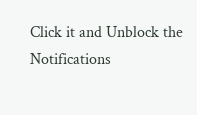Click it and Unblock the Notifications